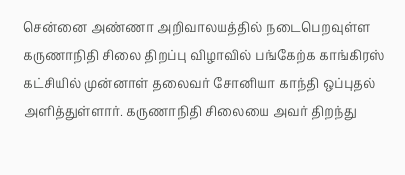சென்னை அண்ணா அறிவாலயத்தில் நடைபெறவுள்ள கருணாநிதி சிலை திறப்பு விழாவில் பங்கேற்க காங்கிரஸ் கட்சியில் முன்னாள் தலைவர் சோனியா காந்தி ஒப்புதல் அளித்துள்ளார். கருணாநிதி சிலையை அவர் திறந்து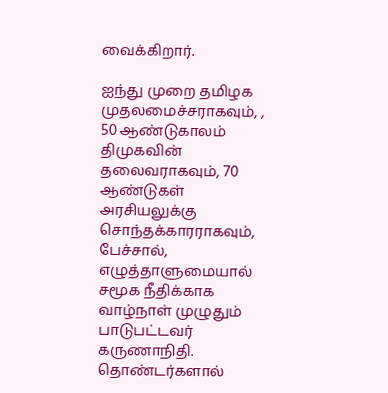வைக்கிறார்.

ஐந்து முறை தமிழக முதலமைச்சராகவும், , 50 ஆண்டுகாலம் திமுகவின் தலைவராகவும், 70 ஆண்டுகள் அரசியலுக்கு சொந்தக்காரராகவும், பேச்சால், எழுத்தாளுமையால் சமூக நீதிக்காக வாழ்நாள் முழுதும் பாடுபட்டவர் கருணாநிதி. தொண்டர்களால்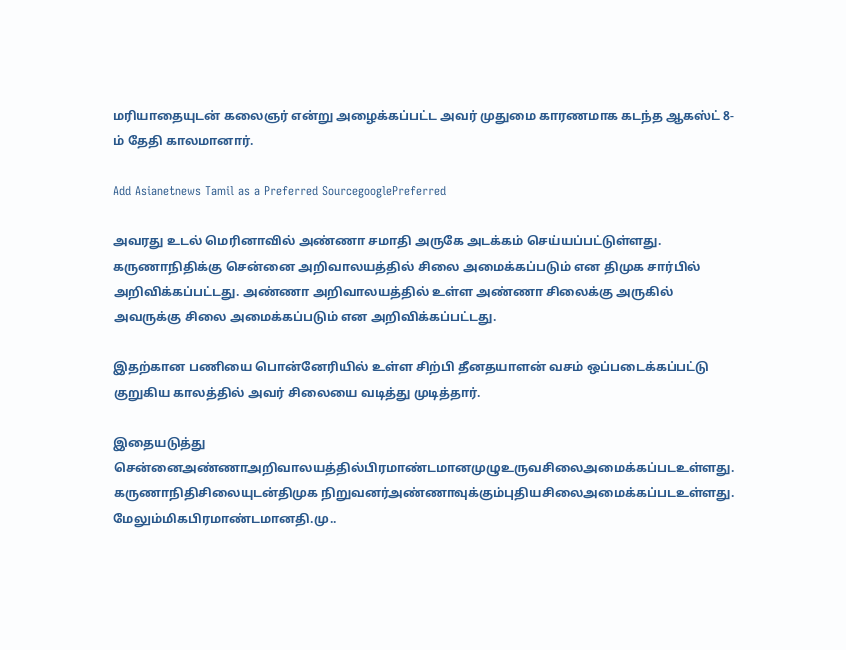மரியாதையுடன் கலைஞர் என்று அழைக்கப்பட்ட அவர் முதுமை காரணமாக கடந்த ஆகஸ்ட் 8-ம் தேதி காலமானார்.

Add Asianetnews Tamil as a Preferred SourcegooglePreferred

அவரது உடல் மெரினாவில் அண்ணா சமாதி அருகே அடக்கம் செய்யப்பட்டுள்ளது. கருணாநிதிக்கு சென்னை அறிவாலயத்தில் சிலை அமைக்கப்படும் என திமுக சார்பில் அறிவிக்கப்பட்டது. அண்ணா அறிவாலயத்தில் உள்ள அண்ணா சிலைக்கு அருகில் அவருக்கு சிலை அமைக்கப்படும் என அறிவிக்கப்பட்டது.

இதற்கான பணியை பொன்னேரியில் உள்ள சிற்பி தீனதயாளன் வசம் ஒப்படைக்கப்பட்டு குறுகிய காலத்தில் அவர் சிலையை வடித்து முடித்தார்.

இதையடுத்து சென்னைஅண்ணாஅறிவாலயத்தில்பிரமாண்டமானமுழுஉருவசிலைஅமைக்கப்படஉள்ளது. கருணாநிதிசிலையுடன்திமுக நிறுவனர்அண்ணாவுக்கும்புதியசிலைஅமைக்கப்படஉள்ளது. மேலும்மிகபிரமாண்டமானதி.மு..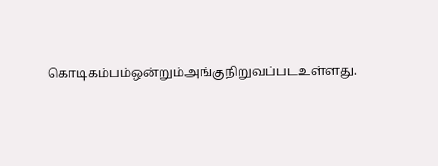கொடிகம்பம்ஒன்றும்அங்குநிறுவப்படஉள்ளது.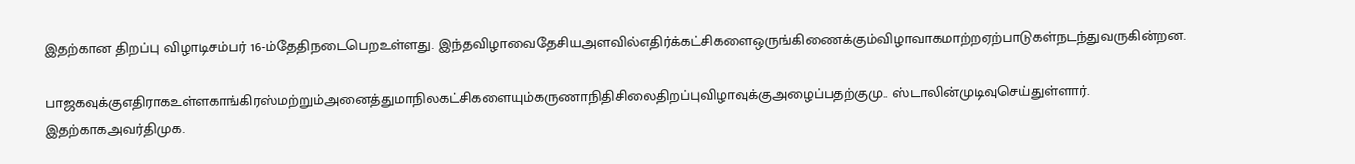இதற்கான திறப்பு விழாடிசம்பர் 16-ம்தேதிநடைபெறஉள்ளது. இந்தவிழாவைதேசியஅளவில்எதிர்க்கட்சிகளைஒருங்கிணைக்கும்விழாவாகமாற்றஏற்பாடுகள்நடந்துவருகின்றன.

பாஜகவுக்குஎதிராகஉள்ளகாங்கிரஸ்மற்றும்அனைத்துமாநிலகட்சிகளையும்கருணாநிதிசிலைதிறப்புவிழாவுக்குஅழைப்பதற்குமு.. ஸ்டாலின்முடிவுசெய்துள்ளார். இதற்காகஅவர்திமுக.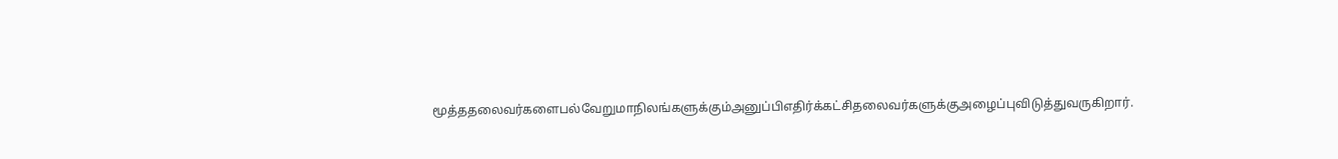மூத்ததலைவர்களைபல்வேறுமாநிலங்களுக்கும்அனுப்பிஎதிர்க்கட்சிதலைவர்களுக்குஅழைப்புவிடுத்துவருகிறார்.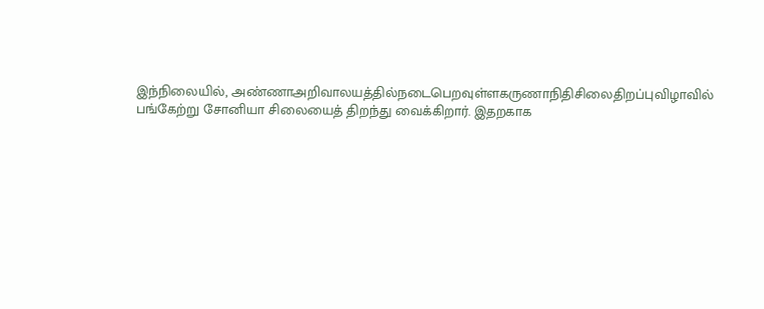இந்நிலையில், அண்ணாஅறிவாலயத்தில்நடைபெறவுள்ளகருணாநிதிசிலைதிறப்புவிழாவில் பங்கேற்று சோனியா சிலையைத் திறந்து வைக்கிறார். இதறகாக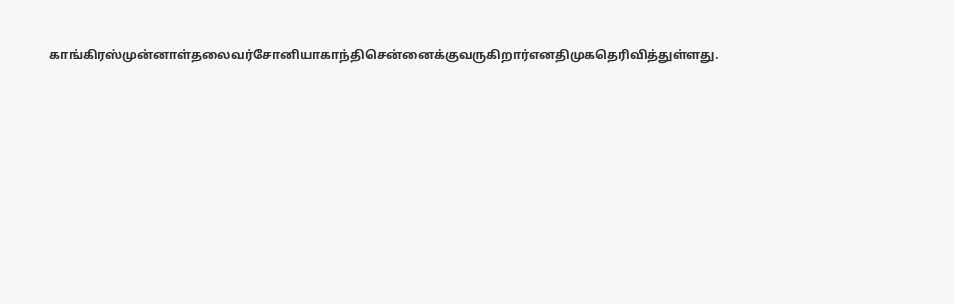காங்கிரஸ்முன்னாள்தலைவர்சோனியாகாந்திசென்னைக்குவருகிறார்எனதிமுகதெரிவித்துள்ளது.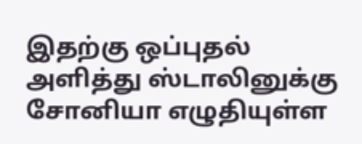இதற்கு ஒப்புதல் அளித்து ஸ்டாலினுக்கு சோனியா எழுதியுள்ள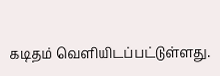கடிதம் வெளியிடப்பட்டுள்ளது.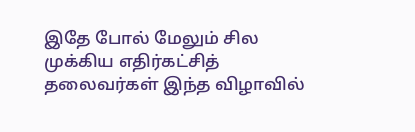இதே போல் மேலும் சில முக்கிய எதிர்கட்சித் தலைவர்கள் இந்த விழாவில்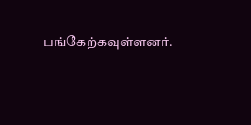பங்கேற்கவுள்ளனர்.